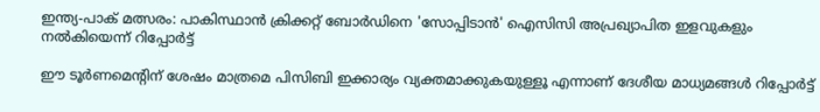ഇന്ത്യ-പാക് മത്സരം: പാകിസ്ഥാൻ ക്രിക്കറ്റ് ബോർഡിനെ 'സോപ്പിടാൻ' ഐസിസി അപ്രഖ്യാപിത ഇളവുകളും നൽകിയെന്ന് റിപ്പോർട്ട്

ഈ ടൂർണമെൻ്റിന് ശേഷം മാത്രമെ പിസിബി ഇക്കാര്യം വ്യക്തമാക്കുകയുള്ളൂ എന്നാണ് ദേശീയ മാധ്യമങ്ങൾ റിപ്പോർട്ട്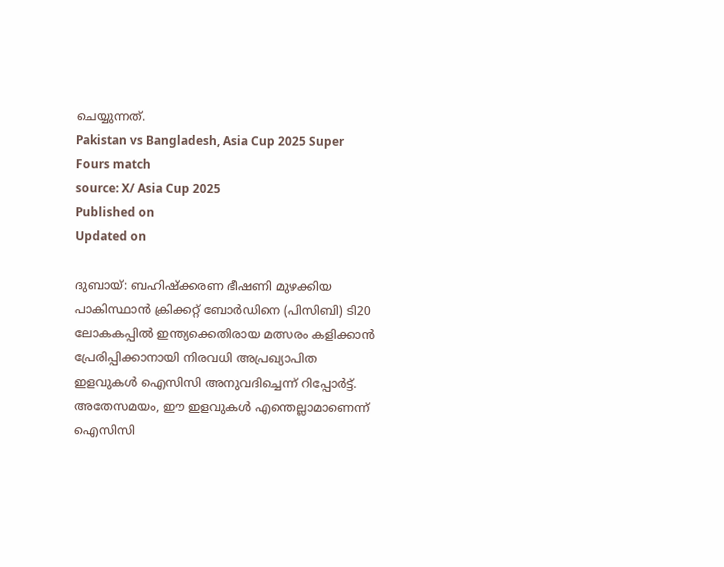ചെയ്യുന്നത്.
Pakistan vs Bangladesh, Asia Cup 2025 Super Fours match
source: X/ Asia Cup 2025
Published on
Updated on

ദുബായ്: ബഹിഷ്ക്കരണ ഭീഷണി മുഴക്കിയ പാകിസ്ഥാൻ ക്രിക്കറ്റ് ബോർഡിനെ (പിസിബി) ടി20 ലോകകപ്പിൽ ഇന്ത്യക്കെതിരായ മത്സരം കളിക്കാൻ പ്രേരിപ്പിക്കാനായി നിരവധി അപ്രഖ്യാപിത ഇളവുകൾ ഐസിസി അനുവദിച്ചെന്ന് റിപ്പോർട്ട്. അതേസമയം, ഈ ഇളവുകൾ എന്തെല്ലാമാണെന്ന് ഐസിസി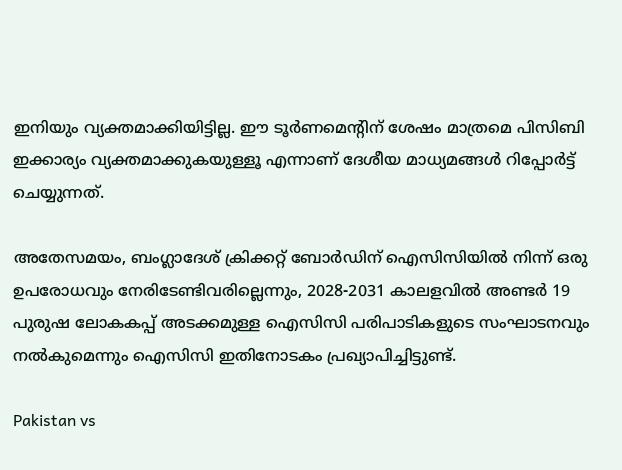ഇനിയും വ്യക്തമാക്കിയിട്ടില്ല. ഈ ടൂർണമെൻ്റിന് ശേഷം മാത്രമെ പിസിബി ഇക്കാര്യം വ്യക്തമാക്കുകയുള്ളൂ എന്നാണ് ദേശീയ മാധ്യമങ്ങൾ റിപ്പോർട്ട് ചെയ്യുന്നത്.

അതേസമയം, ബംഗ്ലാദേശ് ക്രിക്കറ്റ് ബോർഡിന് ഐസിസിയിൽ നിന്ന് ഒരു ഉപരോധവും നേരിടേണ്ടിവരില്ലെന്നും, 2028-2031 കാലളവിൽ അണ്ടർ 19 പുരുഷ ലോകകപ്പ് അടക്കമുള്ള ഐസിസി പരിപാടികളുടെ സംഘാടനവും നൽകുമെന്നും ഐസിസി ഇതിനോടകം പ്രഖ്യാപിച്ചിട്ടുണ്ട്.

Pakistan vs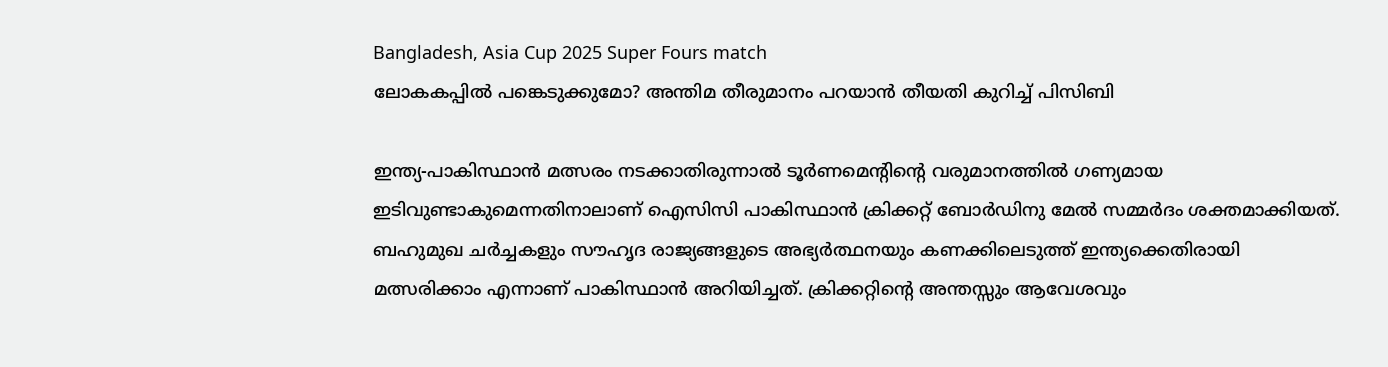Bangladesh, Asia Cup 2025 Super Fours match
ലോകകപ്പില്‍ പങ്കെടുക്കുമോ? അന്തിമ തീരുമാനം പറയാൻ തീയതി കുറിച്ച് പിസിബി

ഇന്ത്യ-പാകിസ്ഥാന്‍ മത്സരം നടക്കാതിരുന്നാല്‍ ടൂര്‍ണമെന്റിന്റെ വരുമാനത്തില്‍ ഗണ്യമായ ഇടിവുണ്ടാകുമെന്നതിനാലാണ് ഐസിസി പാകിസ്ഥാന്‍ ക്രിക്കറ്റ് ബോര്‍ഡിനു മേല്‍ സമ്മര്‍ദം ശക്തമാക്കിയത്. ബഹുമുഖ ചര്‍ച്ചകളും സൗഹൃദ രാജ്യങ്ങളുടെ അഭ്യര്‍ത്ഥനയും കണക്കിലെടുത്ത് ഇന്ത്യക്കെതിരായി മത്സരിക്കാം എന്നാണ് പാകിസ്ഥാന്‍ അറിയിച്ചത്. ക്രിക്കറ്റിന്റെ അന്തസ്സും ആവേശവും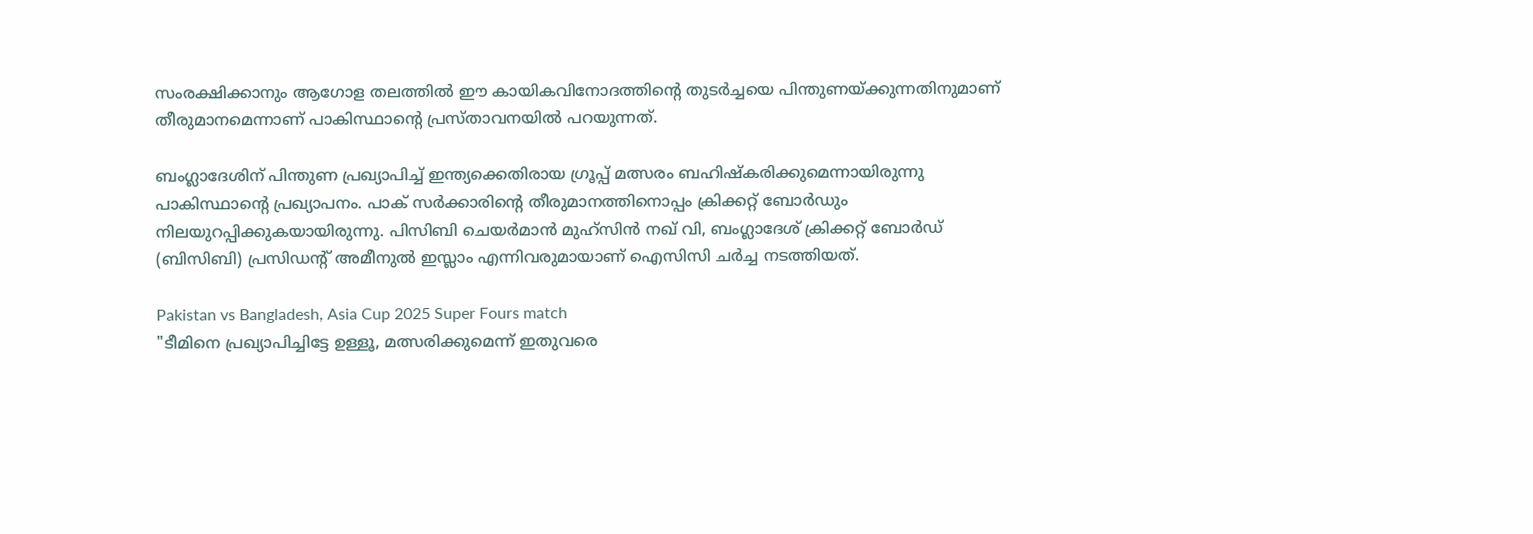സംരക്ഷിക്കാനും ആഗോള തലത്തില്‍ ഈ കായികവിനോദത്തിന്റെ തുടര്‍ച്ചയെ പിന്തുണയ്ക്കുന്നതിനുമാണ് തീരുമാനമെന്നാണ് പാകിസ്ഥാന്റെ പ്രസ്താവനയില്‍ പറയുന്നത്.

ബംഗ്ലാദേശിന് പിന്തുണ പ്രഖ്യാപിച്ച് ഇന്ത്യക്കെതിരായ ഗ്രൂപ്പ് മത്സരം ബഹിഷ്‌കരിക്കുമെന്നായിരുന്നു പാകിസ്ഥാന്റെ പ്രഖ്യാപനം. പാക് സര്‍ക്കാരിന്റെ തീരുമാനത്തിനൊപ്പം ക്രിക്കറ്റ് ബോര്‍ഡും നിലയുറപ്പിക്കുകയായിരുന്നു. പിസിബി ചെയര്‍മാന്‍ മുഹ്‌സിന്‍ നഖ് വി, ബംഗ്ലാദേശ് ക്രിക്കറ്റ് ബോര്‍ഡ് (ബിസിബി) പ്രസിഡന്റ് അമീനുല്‍ ഇസ്ലാം എന്നിവരുമായാണ് ഐസിസി ചര്‍ച്ച നടത്തിയത്.

Pakistan vs Bangladesh, Asia Cup 2025 Super Fours match
"ടീമിനെ പ്രഖ്യാപിച്ചിട്ടേ ഉള്ളൂ, മത്സരിക്കുമെന്ന് ഇതുവരെ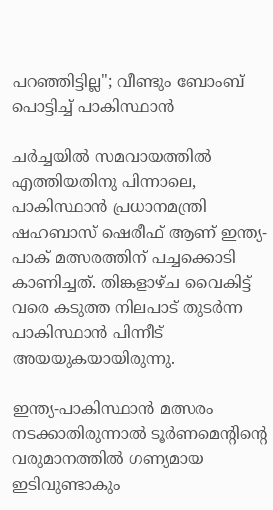പറഞ്ഞിട്ടില്ല"; വീണ്ടും ബോംബ് പൊട്ടിച്ച് പാകിസ്ഥാന്‍

ചര്‍ച്ചയില്‍ സമവായത്തില്‍ എത്തിയതിനു പിന്നാലെ, പാകിസ്ഥാന്‍ പ്രധാനമന്ത്രി ഷഹബാസ് ഷെരീഫ് ആണ് ഇന്ത്യ-പാക് മത്സരത്തിന് പച്ചക്കൊടി കാണിച്ചത്. തിങ്കളാഴ്ച വൈകിട്ട് വരെ കടുത്ത നിലപാട് തുടര്‍ന്ന പാകിസ്ഥാന്‍ പിന്നീട് അയയുകയായിരുന്നു.

ഇന്ത്യ-പാകിസ്ഥാന്‍ മത്സരം നടക്കാതിരുന്നാല്‍ ടൂര്‍ണമെന്റിന്റെ വരുമാനത്തില്‍ ഗണ്യമായ ഇടിവുണ്ടാകും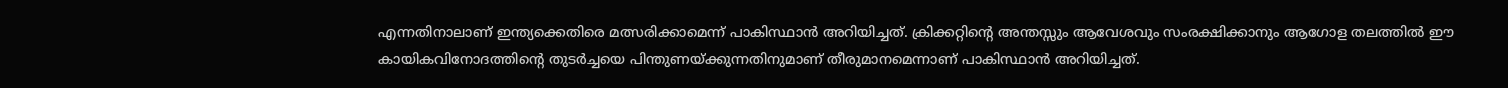എന്നതിനാലാണ് ഇന്ത്യക്കെതിരെ മത്സരിക്കാമെന്ന് പാകിസ്ഥാന്‍ അറിയിച്ചത്. ക്രിക്കറ്റിന്റെ അന്തസ്സും ആവേശവും സംരക്ഷിക്കാനും ആഗോള തലത്തില്‍ ഈ കായികവിനോദത്തിന്റെ തുടര്‍ച്ചയെ പിന്തുണയ്ക്കുന്നതിനുമാണ് തീരുമാനമെന്നാണ് പാകിസ്ഥാൻ അറിയിച്ചത്.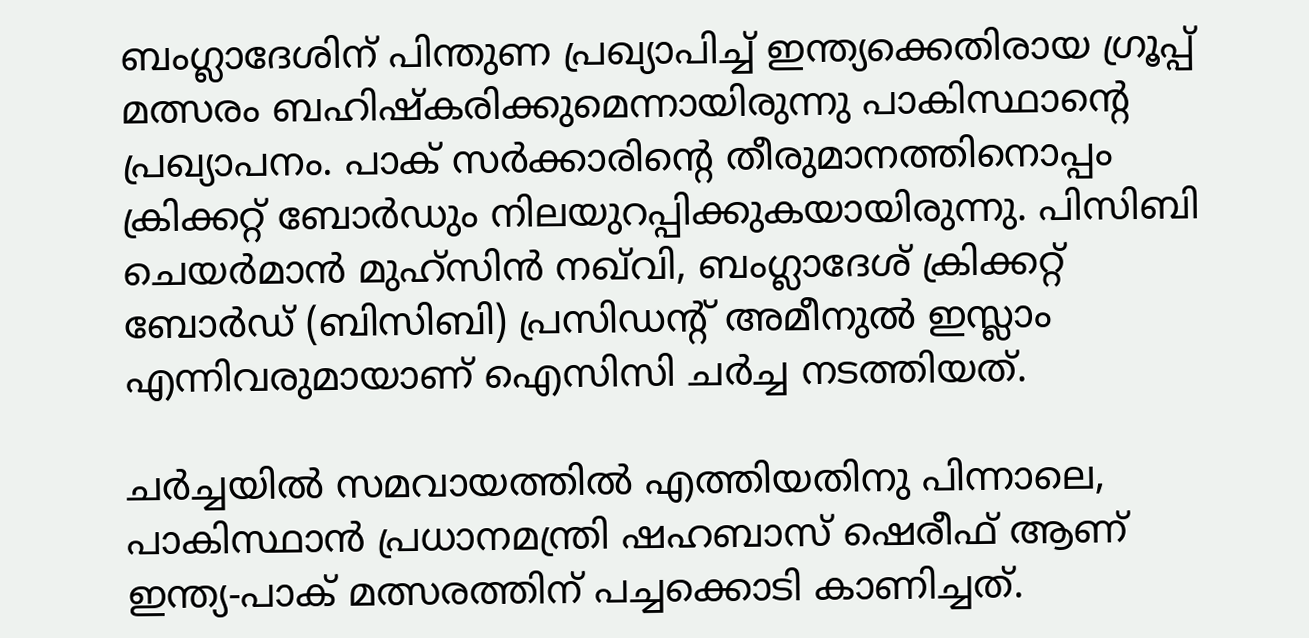ബംഗ്ലാദേശിന് പിന്തുണ പ്രഖ്യാപിച്ച് ഇന്ത്യക്കെതിരായ ഗ്രൂപ്പ് മത്സരം ബഹിഷ്‌കരിക്കുമെന്നായിരുന്നു പാകിസ്ഥാന്റെ പ്രഖ്യാപനം. പാക് സര്‍ക്കാരിന്റെ തീരുമാനത്തിനൊപ്പം ക്രിക്കറ്റ് ബോര്‍ഡും നിലയുറപ്പിക്കുകയായിരുന്നു. പിസിബി ചെയര്‍മാന്‍ മുഹ്‌സിന്‍ നഖ്‌വി, ബംഗ്ലാദേശ് ക്രിക്കറ്റ് ബോര്‍ഡ് (ബിസിബി) പ്രസിഡന്റ് അമീനുല്‍ ഇസ്ലാം എന്നിവരുമായാണ് ഐസിസി ചര്‍ച്ച നടത്തിയത്.

ചര്‍ച്ചയില്‍ സമവായത്തില്‍ എത്തിയതിനു പിന്നാലെ, പാകിസ്ഥാന്‍ പ്രധാനമന്ത്രി ഷഹബാസ് ഷെരീഫ് ആണ് ഇന്ത്യ-പാക് മത്സരത്തിന് പച്ചക്കൊടി കാണിച്ചത്.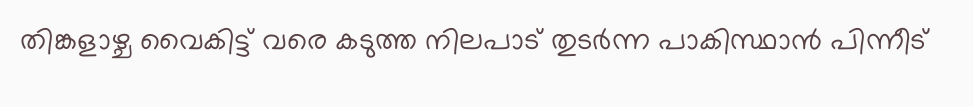തിങ്കളാഴ്ച വൈകിട്ട് വരെ കടുത്ത നിലപാട് തുടര്‍ന്ന പാകിസ്ഥാന്‍ പിന്നീട്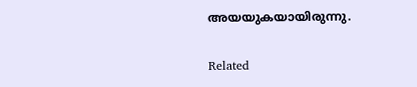അയയുകയായിരുന്നു.

Related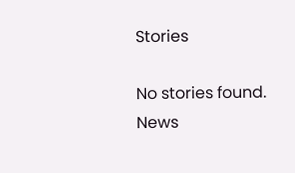Stories

No stories found.
News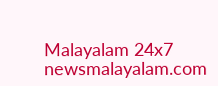Malayalam 24x7
newsmalayalam.com